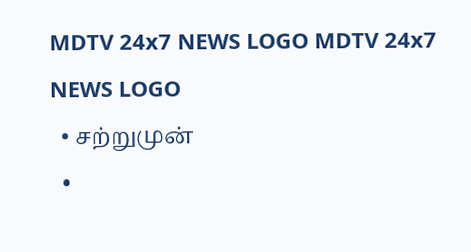MDTV 24x7 NEWS LOGO MDTV 24x7 NEWS LOGO
  • சற்றுமுன்
  •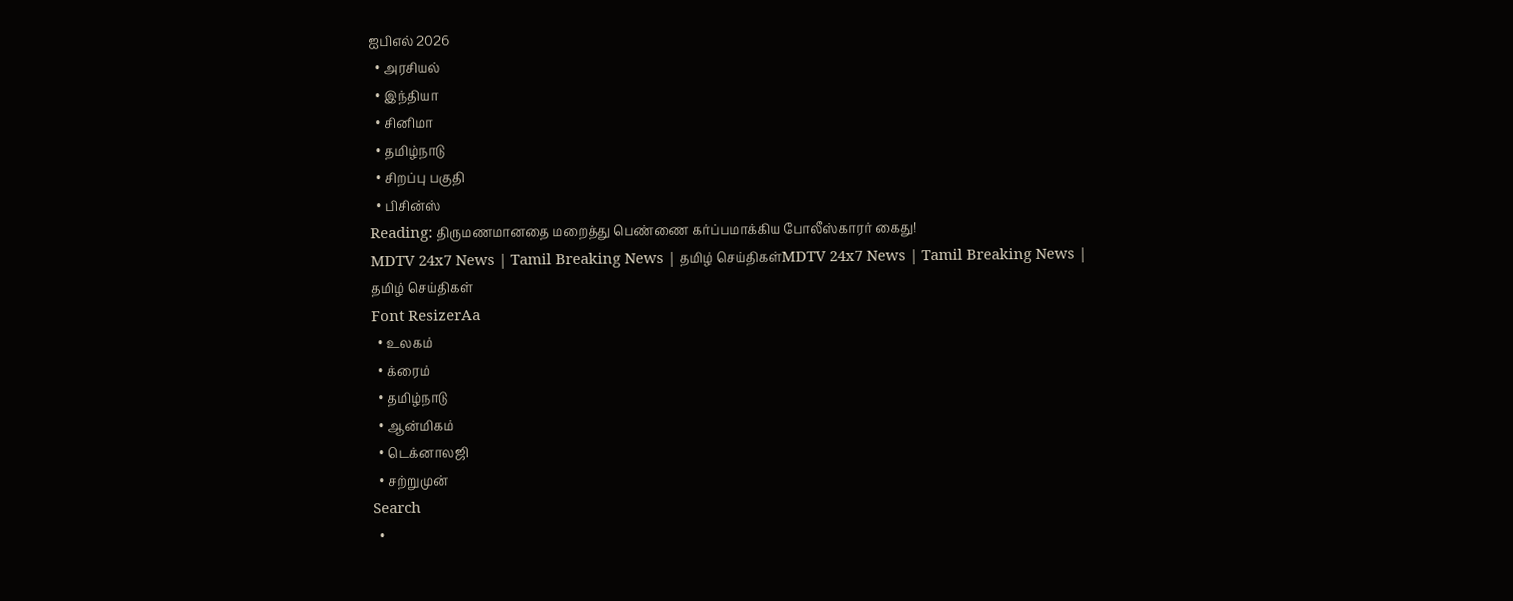ஐபிஎல் 2026
  • அரசியல்
  • இந்தியா
  • சினிமா
  • தமிழ்நாடு
  • சிறப்பு பகுதி
  • பிசின்ஸ்
Reading: திருமணமானதை மறைத்து பெண்ணை கர்ப்பமாக்கிய போலீஸ்காரர் கைது!
MDTV 24x7 News | Tamil Breaking News | தமிழ் செய்திகள்MDTV 24x7 News | Tamil Breaking News | தமிழ் செய்திகள்
Font ResizerAa
  • உலகம்
  • க்ரைம்
  • தமிழ்நாடு
  • ஆன்மிகம்
  • டெக்னாலஜி
  • சற்றுமுன்
Search
  •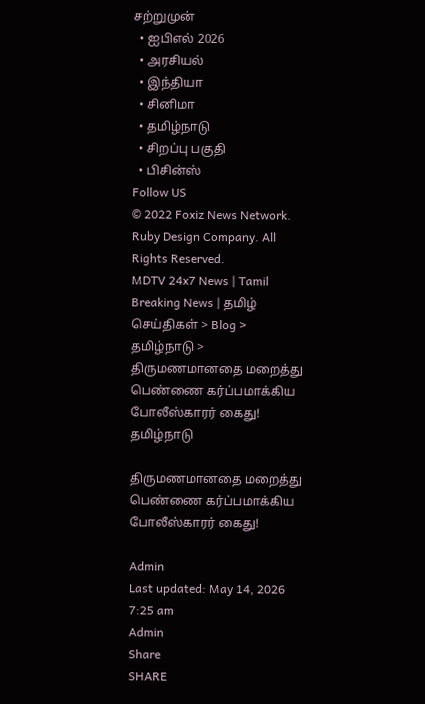சற்றுமுன்
  • ஐபிஎல் 2026
  • அரசியல்
  • இந்தியா
  • சினிமா
  • தமிழ்நாடு
  • சிறப்பு பகுதி
  • பிசின்ஸ்
Follow US
© 2022 Foxiz News Network. Ruby Design Company. All Rights Reserved.
MDTV 24x7 News | Tamil Breaking News | தமிழ் செய்திகள் > Blog > தமிழ்நாடு > திருமணமானதை மறைத்து பெண்ணை கர்ப்பமாக்கிய போலீஸ்காரர் கைது!
தமிழ்நாடு

திருமணமானதை மறைத்து பெண்ணை கர்ப்பமாக்கிய போலீஸ்காரர் கைது!

Admin
Last updated: May 14, 2026 7:25 am
Admin
Share
SHARE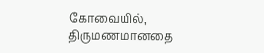கோவையில், திருமணமானதை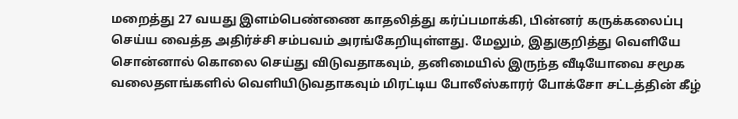மறைத்து 27 வயது இளம்பெண்ணை காதலித்து கர்ப்பமாக்கி, பின்னர் கருக்கலைப்பு செய்ய வைத்த அதிர்ச்சி சம்பவம் அரங்கேறியுள்ளது. மேலும், இதுகுறித்து வெளியே சொன்னால் கொலை செய்து விடுவதாகவும், தனிமையில் இருந்த வீடியோவை சமூக வலைதளங்களில் வெளியிடுவதாகவும் மிரட்டிய போலீஸ்காரர் போக்சோ சட்டத்தின் கீழ்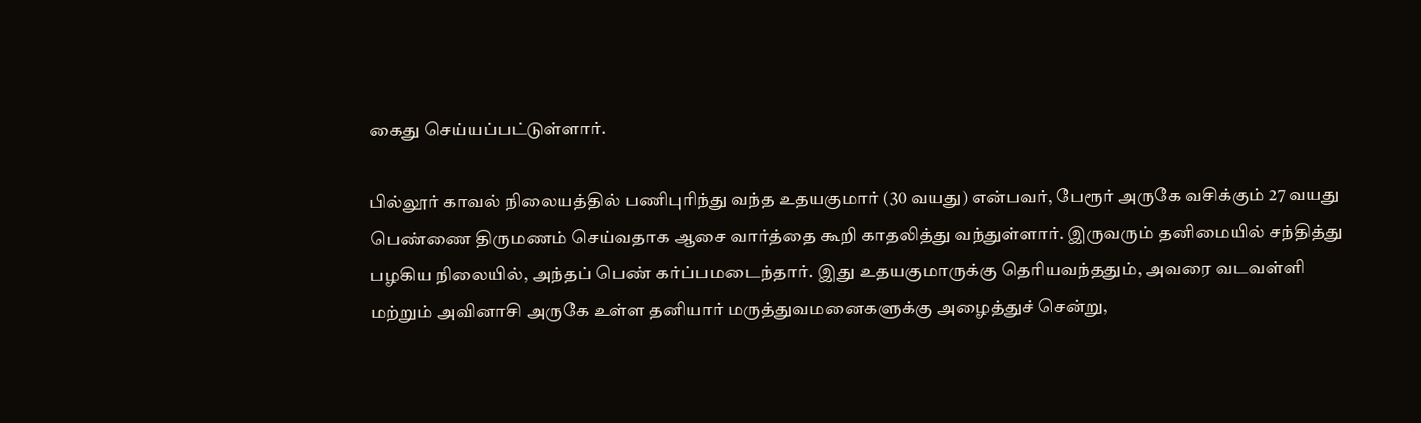கைது செய்யப்பட்டுள்ளார்.

பில்லூர் காவல் நிலையத்தில் பணிபுரிந்து வந்த உதயகுமார் (30 வயது) என்பவர், பேரூர் அருகே வசிக்கும் 27 வயது பெண்ணை திருமணம் செய்வதாக ஆசை வார்த்தை கூறி காதலித்து வந்துள்ளார். இருவரும் தனிமையில் சந்தித்து பழகிய நிலையில், அந்தப் பெண் கர்ப்பமடைந்தார். இது உதயகுமாருக்கு தெரியவந்ததும், அவரை வடவள்ளி மற்றும் அவினாசி அருகே உள்ள தனியார் மருத்துவமனைகளுக்கு அழைத்துச் சென்று,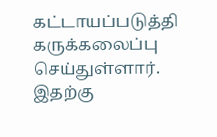கட்டாயப்படுத்தி கருக்கலைப்பு செய்துள்ளார். இதற்கு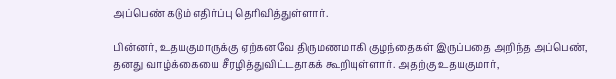அப்பெண் கடும் எதிர்ப்பு தெரிவித்துள்ளார்.

பின்னர், உதயகுமாருக்கு ஏற்கனவே திருமணமாகி குழந்தைகள் இருப்பதை அறிந்த அப்பெண், தனது வாழ்க்கையை சீரழித்துவிட்டதாகக் கூறியுள்ளார். அதற்கு உதயகுமார்,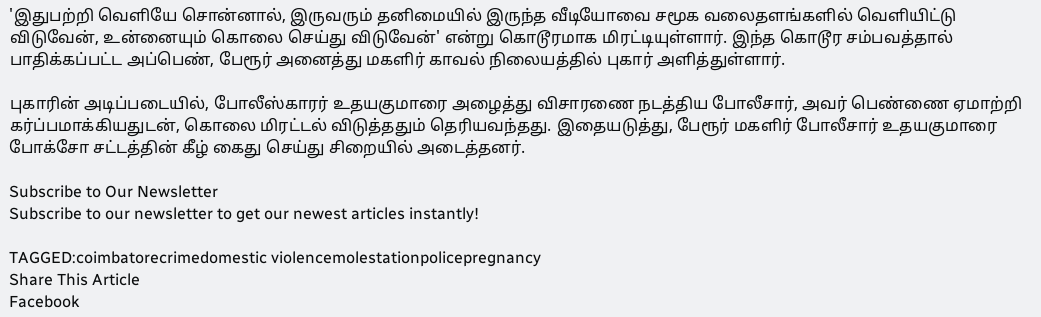'இதுபற்றி வெளியே சொன்னால், இருவரும் தனிமையில் இருந்த வீடியோவை சமூக வலைதளங்களில் வெளியிட்டு விடுவேன், உன்னையும் கொலை செய்து விடுவேன்' என்று கொடூரமாக மிரட்டியுள்ளார். இந்த கொடூர சம்பவத்தால் பாதிக்கப்பட்ட அப்பெண், பேரூர் அனைத்து மகளிர் காவல் நிலையத்தில் புகார் அளித்துள்ளார்.

புகாரின் அடிப்படையில், போலீஸ்காரர் உதயகுமாரை அழைத்து விசாரணை நடத்திய போலீசார், அவர் பெண்ணை ஏமாற்றி கர்ப்பமாக்கியதுடன், கொலை மிரட்டல் விடுத்ததும் தெரியவந்தது. இதையடுத்து, பேரூர் மகளிர் போலீசார் உதயகுமாரை போக்சோ சட்டத்தின் கீழ் கைது செய்து சிறையில் அடைத்தனர்.

Subscribe to Our Newsletter
Subscribe to our newsletter to get our newest articles instantly!

TAGGED:coimbatorecrimedomestic violencemolestationpolicepregnancy
Share This Article
Facebook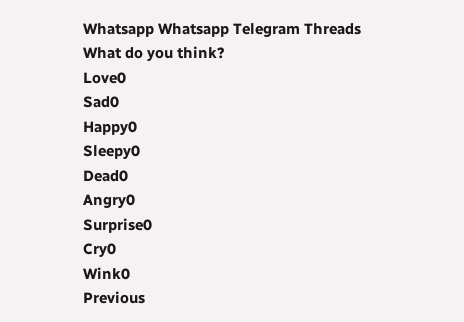Whatsapp Whatsapp Telegram Threads
What do you think?
Love0
Sad0
Happy0
Sleepy0
Dead0
Angry0
Surprise0
Cry0
Wink0
Previous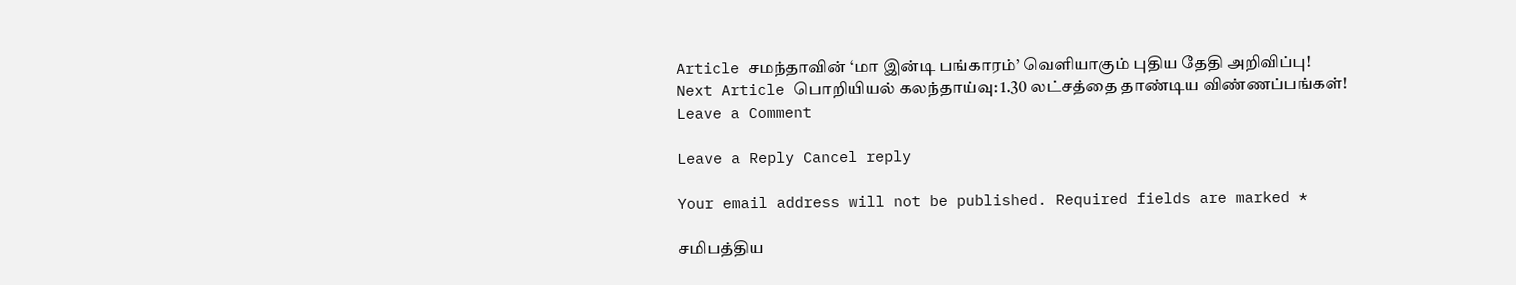Article சமந்தாவின் ‘மா இன்டி பங்காரம்’ வெளியாகும் புதிய தேதி அறிவிப்பு!
Next Article பொறியியல் கலந்தாய்வு: 1.30 லட்சத்தை தாண்டிய விண்ணப்பங்கள்!
Leave a Comment

Leave a Reply Cancel reply

Your email address will not be published. Required fields are marked *

சமிபத்திய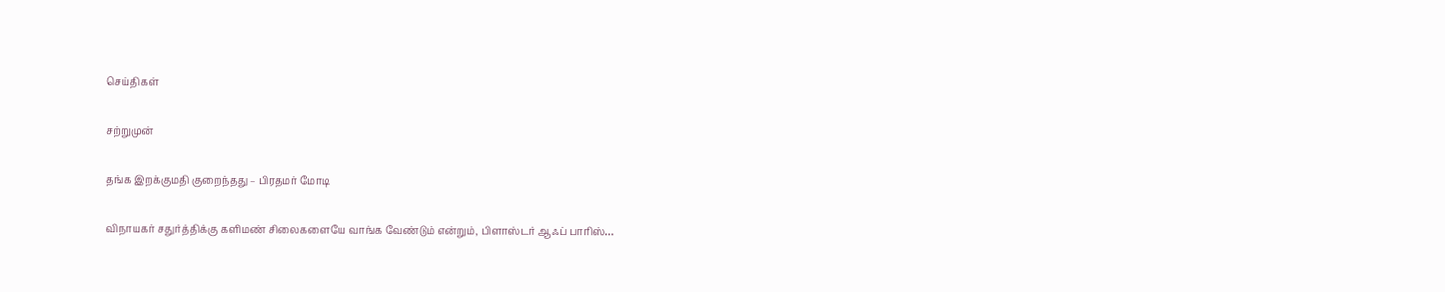செய்திகள்

சற்றுமுன்

தங்க இறக்குமதி குறைந்தது – பிரதமர் மோடி

விநாயகர் சதுர்த்திக்கு களிமண் சிலைகளையே வாங்க வேண்டும் என்றும், பிளாஸ்டர் ஆஃப் பாரிஸ்…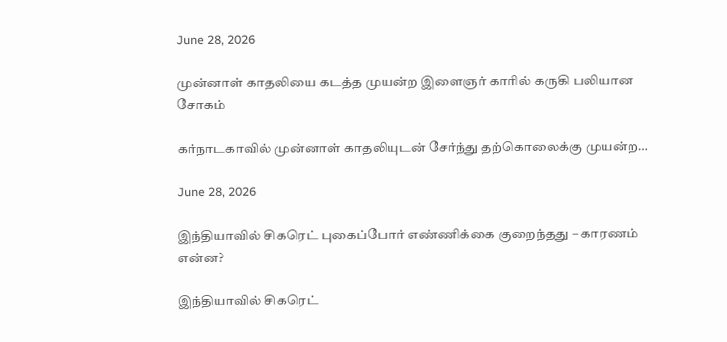June 28, 2026

முன்னாள் காதலியை கடத்த முயன்ற இளைஞர் காரில் கருகி பலியான சோகம்

கர்நாடகாவில் முன்னாள் காதலியுடன் சேர்ந்து தற்கொலைக்கு முயன்ற…

June 28, 2026

இந்தியாவில் சிகரெட் புகைப்போர் எண்ணிக்கை குறைந்தது – காரணம் என்ன?

இந்தியாவில் சிகரெட்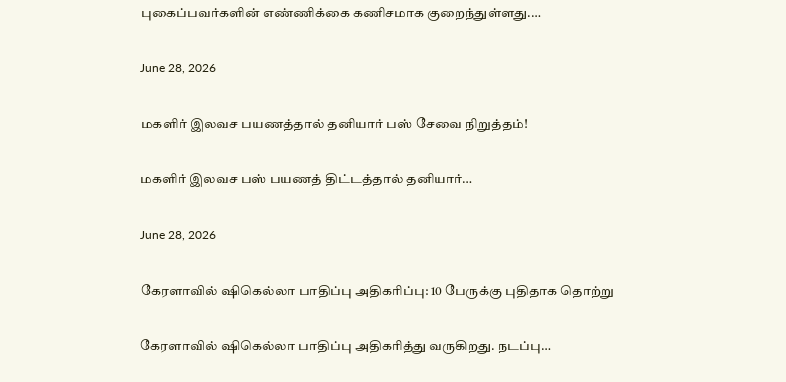புகைப்பவர்களின் எண்ணிக்கை கணிசமாக குறைந்துள்ளது.…

June 28, 2026

மகளிர் இலவச பயணத்தால் தனியார் பஸ் சேவை நிறுத்தம்!

மகளிர் இலவச பஸ் பயணத் திட்டத்தால் தனியார்…

June 28, 2026

கேரளாவில் ஷிகெல்லா பாதிப்பு அதிகரிப்பு: 10 பேருக்கு புதிதாக தொற்று

கேரளாவில் ஷிகெல்லா பாதிப்பு அதிகரித்து வருகிறது. நடப்பு…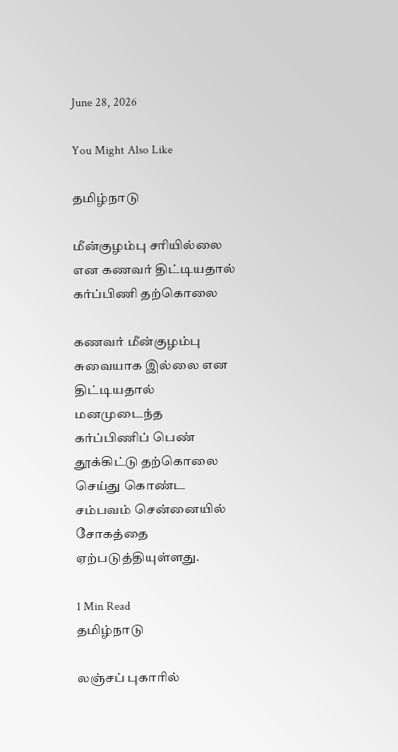June 28, 2026

You Might Also Like

தமிழ்நாடு

மீன்குழம்பு சரியில்லை என கணவர் திட்டியதால் கர்ப்பிணி தற்கொலை

கணவர் மீன்குழம்பு சுவையாக இல்லை என திட்டியதால் மனமுடைந்த கர்ப்பிணிப் பெண் தூக்கிட்டு தற்கொலை செய்து கொண்ட சம்பவம் சென்னையில் சோகத்தை ஏற்படுத்தியுள்ளது.

1 Min Read
தமிழ்நாடு

லஞ்சப் புகாரில்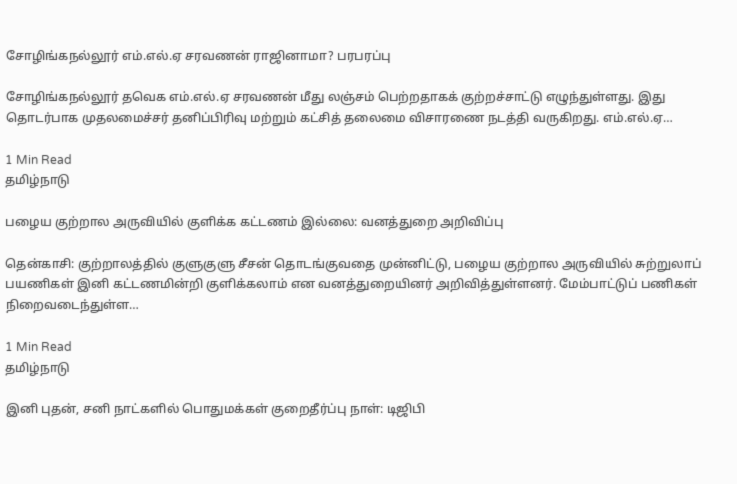சோழிங்கநல்லூர் எம்.எல்.ஏ சரவணன் ராஜினாமா? பரபரப்பு

சோழிங்கநல்லூர் தவெக எம்.எல்.ஏ சரவணன் மீது லஞ்சம் பெற்றதாகக் குற்றச்சாட்டு எழுந்துள்ளது. இது தொடர்பாக முதலமைச்சர் தனிப்பிரிவு மற்றும் கட்சித் தலைமை விசாரணை நடத்தி வருகிறது. எம்.எல்.ஏ…

1 Min Read
தமிழ்நாடு

பழைய குற்றால அருவியில் குளிக்க கட்டணம் இல்லை: வனத்துறை அறிவிப்பு

தென்காசி: குற்றாலத்தில் குளுகுளு சீசன் தொடங்குவதை முன்னிட்டு, பழைய குற்றால அருவியில் சுற்றுலாப் பயணிகள் இனி கட்டணமின்றி குளிக்கலாம் என வனத்துறையினர் அறிவித்துள்ளனர். மேம்பாட்டுப் பணிகள் நிறைவடைந்துள்ள…

1 Min Read
தமிழ்நாடு

இனி புதன், சனி நாட்களில் பொதுமக்கள் குறைதீர்ப்பு நாள்: டிஜிபி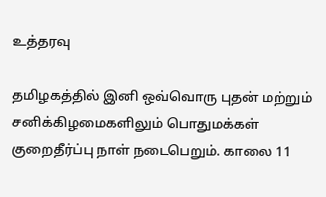உத்தரவு

தமிழகத்தில் இனி ஒவ்வொரு புதன் மற்றும் சனிக்கிழமைகளிலும் பொதுமக்கள் குறைதீர்ப்பு நாள் நடைபெறும். காலை 11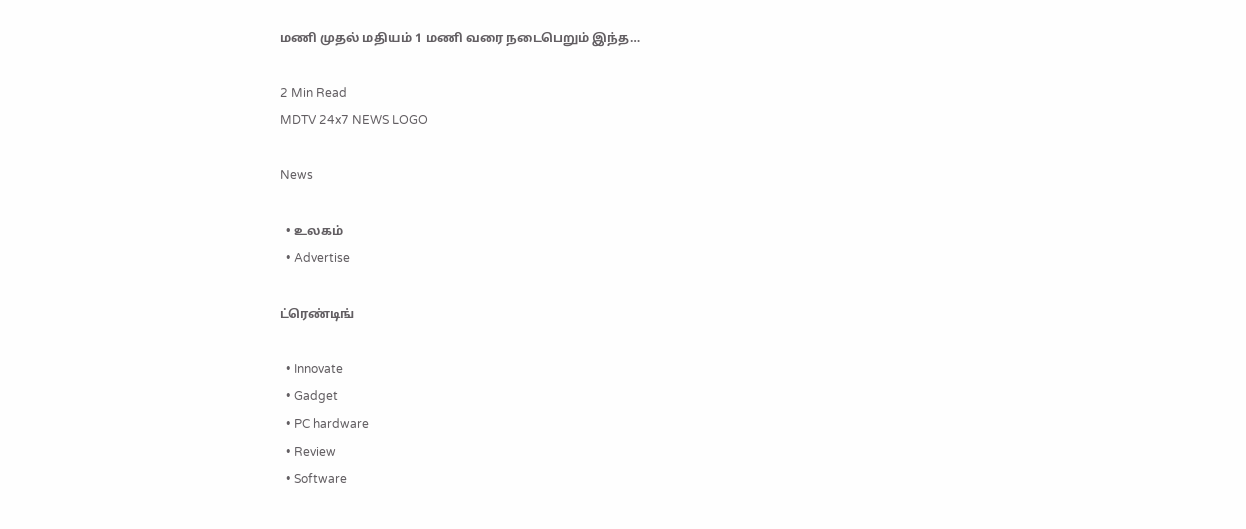மணி முதல் மதியம் 1 மணி வரை நடைபெறும் இந்த…

2 Min Read
MDTV 24x7 NEWS LOGO

News

  • உலகம்
  • Advertise

ட்ரெண்டிங்

  • Innovate
  • Gadget
  • PC hardware
  • Review
  • Software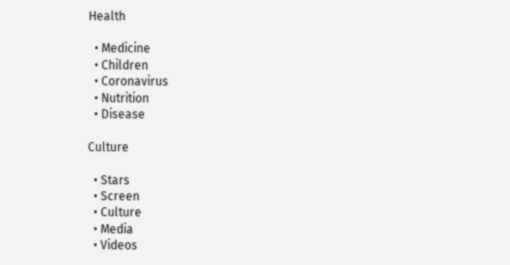Health

  • Medicine
  • Children
  • Coronavirus
  • Nutrition
  • Disease

Culture

  • Stars
  • Screen
  • Culture
  • Media
  • Videos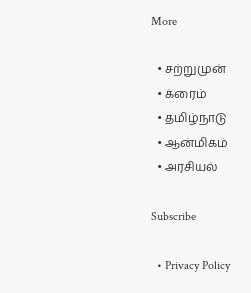More

  • சற்றுமுன்
  • க்ரைம்
  • தமிழ்நாடு
  • ஆன்மிகம்
  • அரசியல்

Subscribe

  • Privacy Policy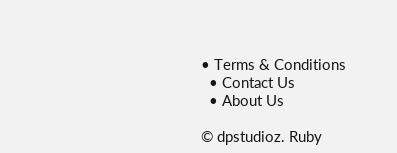• Terms & Conditions
  • Contact Us
  • About Us

© dpstudioz. Ruby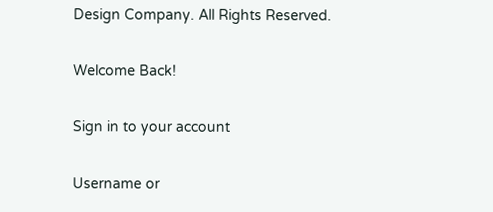Design Company. All Rights Reserved.

Welcome Back!

Sign in to your account

Username or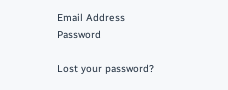Email Address
Password

Lost your password?